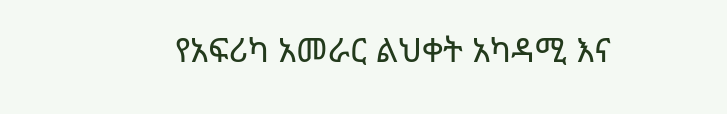የአፍሪካ አመራር ልህቀት አካዳሚ እና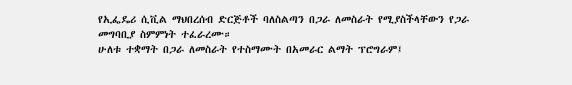የኢፌዴሪ ሲቪል ማህበረሰብ ድርጅቶች ባለስልጣን በጋራ ለመስራት የሚያስችላቸውን የጋራ መግባቢያ ስምምነት ተፈራረሙ።
ሁለቱ ተቋማት በጋራ ለመስራት የተስማሙት በአመራር ልማት ፕሮግራም፤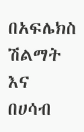በአፍሌክስ ሽልማት እና በሀሳብ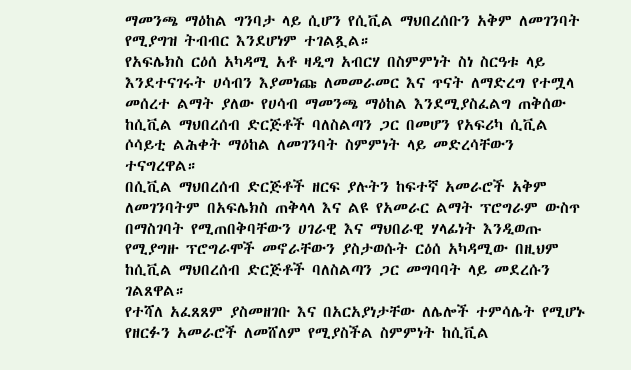ማመንጫ ማዕከል ግንባታ ላይ ሲሆን የሲቪል ማህበረሰቡን አቅም ለመገንባት የሚያግዝ ትብብር እንደሆነም ተገልጿል።
የአፍሌክስ ርዕሰ አካዳሚ አቶ ዛዲግ አብርሃ በስምምነት ስነ ስርዓቱ ላይ እንደተናገሩት ሀሳብን እያመነጩ ለመመራመር እና ጥናት ለማድረግ የተሟላ መሰረተ ልማት ያለው የሀሳብ ማመንጫ ማዕከል እንደሚያስፈልግ ጠቅሰው ከሲቪል ማህበረሰብ ድርጅቶች ባለስልጣን ጋር በመሆን የአፍሪካ ሲቪል ሶሳይቲ ልሕቀት ማዕከል ለመገንባት ስምምነት ላይ መድረሳቸውን ተናግረዋል።
በሲቪል ማህበረሰብ ድርጅቶች ዘርፍ ያሉትን ከፍተኛ አመራሮች አቅም ለመገንባትም በአፍሌክስ ጠቅላላ እና ልዩ የአመራር ልማት ፕሮግራም ውስጥ በማስገባት የሚጠበቅባቸውን ሀገራዊ እና ማህበራዊ ሃላፊነት እንዲወጡ የሚያግዙ ፕሮግራሞች መኖራቸውን ያስታወሱት ርዕሰ አካዳሚው በዚህም ከሲቪል ማህበረሰብ ድርጅቶች ባለስልጣን ጋር መግባባት ላይ መደረሱን ገልጸዋል።
የተሻለ አፈጸጸም ያስመዘገቡ እና በአርአያነታቸው ለሌሎች ተምሳሌት የሚሆኑ የዘርፉን አመራሮች ለመሸለም የሚያስችል ስምምነት ከሲቪል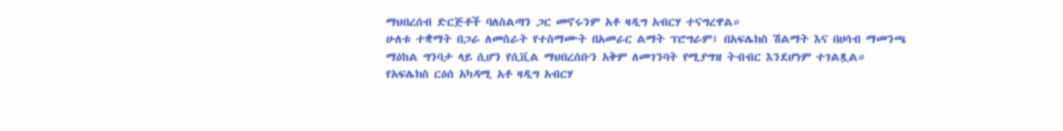ማህበረሰብ ድርጅቶች ባለስልጣን ጋር መኖሩንም አቶ ዛዲግ አብርሃ ተናግረዋል።
ሁለቱ ተቋማት በጋራ ለመስራት የተስማሙት በአመራር ልማት ፕሮግራም፤ በአፍሌክስ ሽልማት እና በሀሳብ ማመንጫ ማዕከል ግንባታ ላይ ሲሆን የሲቪል ማህበረሰቡን አቅም ለመገንባት የሚያግዝ ትብብር እንደሆነም ተገልጿል።
የአፍሌክስ ርዕሰ አካዳሚ አቶ ዛዲግ አብርሃ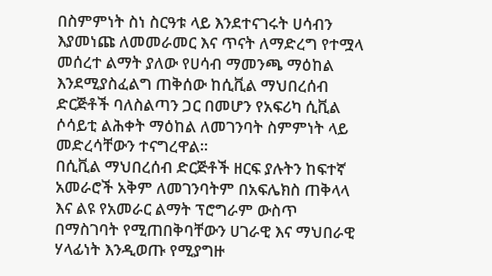በስምምነት ስነ ስርዓቱ ላይ እንደተናገሩት ሀሳብን እያመነጩ ለመመራመር እና ጥናት ለማድረግ የተሟላ መሰረተ ልማት ያለው የሀሳብ ማመንጫ ማዕከል እንደሚያስፈልግ ጠቅሰው ከሲቪል ማህበረሰብ ድርጅቶች ባለስልጣን ጋር በመሆን የአፍሪካ ሲቪል ሶሳይቲ ልሕቀት ማዕከል ለመገንባት ስምምነት ላይ መድረሳቸውን ተናግረዋል።
በሲቪል ማህበረሰብ ድርጅቶች ዘርፍ ያሉትን ከፍተኛ አመራሮች አቅም ለመገንባትም በአፍሌክስ ጠቅላላ እና ልዩ የአመራር ልማት ፕሮግራም ውስጥ በማስገባት የሚጠበቅባቸውን ሀገራዊ እና ማህበራዊ ሃላፊነት እንዲወጡ የሚያግዙ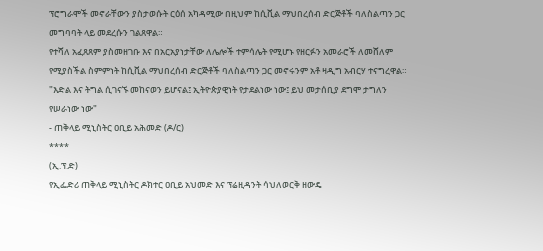ፕሮግራሞች መኖራቸውን ያስታወሱት ርዕሰ አካዳሚው በዚህም ከሲቪል ማህበረሰብ ድርጅቶች ባለስልጣን ጋር መግባባት ላይ መደረሱን ገልጸዋል።
የተሻለ አፈጸጸም ያስመዘገቡ እና በአርአያነታቸው ለሌሎች ተምሳሌት የሚሆኑ የዘርፉን አመራሮች ለመሸለም የሚያስችል ስምምነት ከሲቪል ማህበረሰብ ድርጅቶች ባለስልጣን ጋር መኖሩንም አቶ ዛዲግ አብርሃ ተናግረዋል።
"እድል እና ትግል ሲገናኙ መከናወን ይሆናል፤ ኢትዮጵያዊነት የታደልነው ነው፤ ይህ መታሰቢያ ደግሞ ታግለን የሠራነው ነው"
- ጠቅላይ ሚኒስትር ዐቢይ አሕመድ (ዶ/ር)
****
(ኢ.ፕ.ድ)
የኢፌድሪ ጠቅላይ ሚኒስትር ዶክተር ዐቢይ አህመድ እና ፕሬዚዳንት ሳህለወርቅ ዘውዴ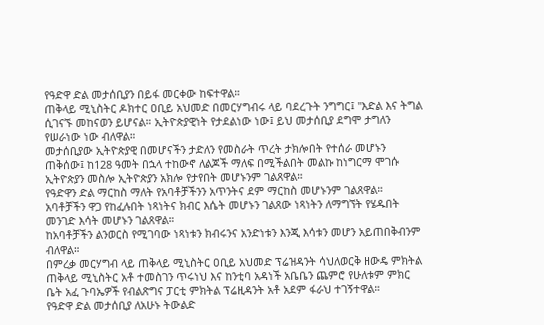የዓድዋ ድል መታሰቢያን በይፋ መርቀው ከፍተዋል።
ጠቅላይ ሚኒስትር ዶክተር ዐቢይ አህመድ በመርሃግብሩ ላይ ባደረጉት ንግግር፤ "እድል እና ትግል ሲገናኙ መከናወን ይሆናል። ኢትዮጵያዊነት የታደልነው ነው፤ ይህ መታሰቢያ ደግሞ ታግለን የሠራነው ነው ብለዋል።
መታሰቢያው ኢትዮጵያዊ በመሆናችን ታድለን የመስራት ጥረት ታክሎበት የተሰራ መሆኑን ጠቅሰው፤ ከ128 ዓመት በኋላ ተከውኖ ለልጆች ማለፍ በሚችልበት መልኩ ከነግርማ ሞገሱ ኢትዮጵያን መስሎ ኢትዮጵያን አክሎ የታየበት መሆኑንም ገልጸዋል።
የዓድዋን ድል ማርከስ ማለት የአባቶቻችንን አጥንትና ደም ማርከስ መሆኑንም ገልጸዋል።
አባቶቻችን ዋጋ የከፈሉበት ነጻነትና ክብር እሴት መሆኑን ገልጸው ነጻነትን ለማግኘት የሄዱበት መንገድ እሳት መሆኑን ገልጸዋል።
ከአባቶቻችን ልንወርስ የሚገባው ነጻነቱን ክብሩንና አንድነቱን እንጂ እሳቱን መሆን አይጠበቅብንም ብለዋል።
በምረቃ መርሃግብ ላይ ጠቅላይ ሚኒስትር ዐቢይ አህመድ ፕሬዝዳንት ሳህለወርቅ ዘውዴ ምክትል ጠቅላይ ሚኒስትር አቶ ተመስገን ጥሩነህ እና ከንቲባ አዳነች አቤቤን ጨምሮ የሁለቱም ምክር ቤት አፈ ጉባኤዎች የብልጽግና ፓርቲ ምክትል ፕሬዚዳንት አቶ አደም ፋራህ ተገኝተዋል።
የዓድዋ ድል መታሰቢያ ለአሁኑ ትውልድ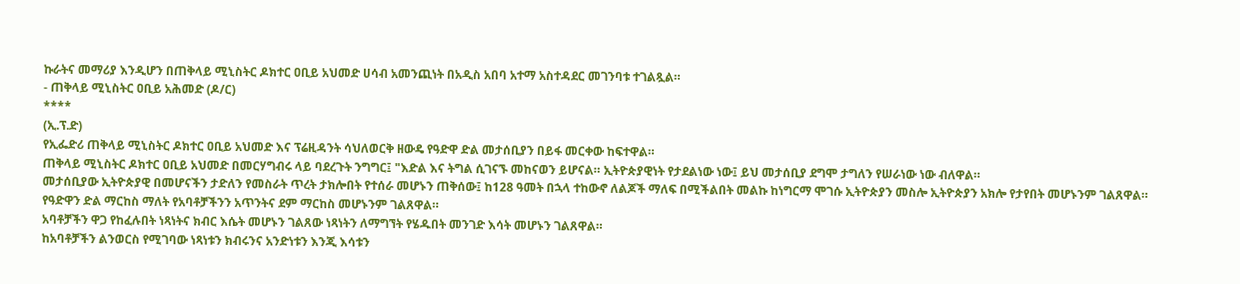ኩራትና መማሪያ እንዲሆን በጠቅላይ ሚኒስትር ዶክተር ዐቢይ አህመድ ሀሳብ አመንጪነት በአዲስ አበባ አተማ አስተዳደር መገንባቱ ተገልጿል።
- ጠቅላይ ሚኒስትር ዐቢይ አሕመድ (ዶ/ር)
****
(ኢ.ፕ.ድ)
የኢፌድሪ ጠቅላይ ሚኒስትር ዶክተር ዐቢይ አህመድ እና ፕሬዚዳንት ሳህለወርቅ ዘውዴ የዓድዋ ድል መታሰቢያን በይፋ መርቀው ከፍተዋል።
ጠቅላይ ሚኒስትር ዶክተር ዐቢይ አህመድ በመርሃግብሩ ላይ ባደረጉት ንግግር፤ "እድል እና ትግል ሲገናኙ መከናወን ይሆናል። ኢትዮጵያዊነት የታደልነው ነው፤ ይህ መታሰቢያ ደግሞ ታግለን የሠራነው ነው ብለዋል።
መታሰቢያው ኢትዮጵያዊ በመሆናችን ታድለን የመስራት ጥረት ታክሎበት የተሰራ መሆኑን ጠቅሰው፤ ከ128 ዓመት በኋላ ተከውኖ ለልጆች ማለፍ በሚችልበት መልኩ ከነግርማ ሞገሱ ኢትዮጵያን መስሎ ኢትዮጵያን አክሎ የታየበት መሆኑንም ገልጸዋል።
የዓድዋን ድል ማርከስ ማለት የአባቶቻችንን አጥንትና ደም ማርከስ መሆኑንም ገልጸዋል።
አባቶቻችን ዋጋ የከፈሉበት ነጻነትና ክብር እሴት መሆኑን ገልጸው ነጻነትን ለማግኘት የሄዱበት መንገድ እሳት መሆኑን ገልጸዋል።
ከአባቶቻችን ልንወርስ የሚገባው ነጻነቱን ክብሩንና አንድነቱን እንጂ እሳቱን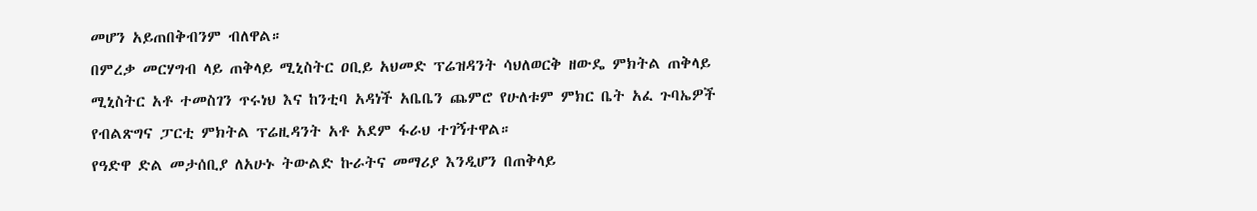መሆን አይጠበቅብንም ብለዋል።
በምረቃ መርሃግብ ላይ ጠቅላይ ሚኒስትር ዐቢይ አህመድ ፕሬዝዳንት ሳህለወርቅ ዘውዴ ምክትል ጠቅላይ ሚኒስትር አቶ ተመስገን ጥሩነህ እና ከንቲባ አዳነች አቤቤን ጨምሮ የሁለቱም ምክር ቤት አፈ ጉባኤዎች የብልጽግና ፓርቲ ምክትል ፕሬዚዳንት አቶ አደም ፋራህ ተገኝተዋል።
የዓድዋ ድል መታሰቢያ ለአሁኑ ትውልድ ኩራትና መማሪያ እንዲሆን በጠቅላይ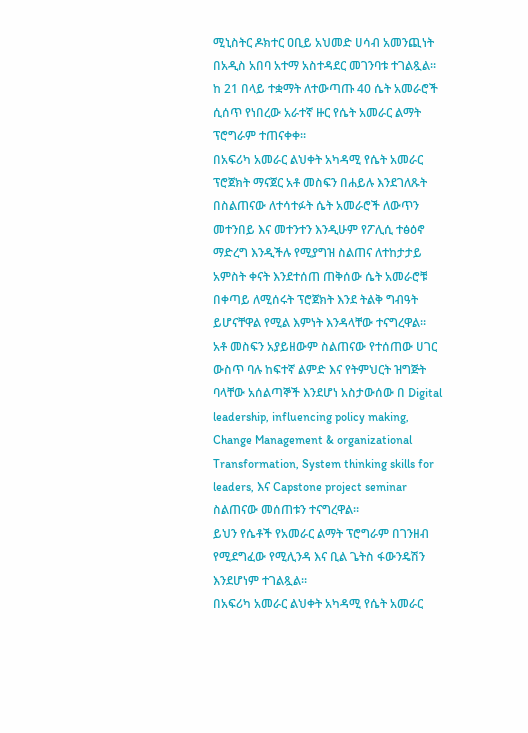ሚኒስትር ዶክተር ዐቢይ አህመድ ሀሳብ አመንጪነት በአዲስ አበባ አተማ አስተዳደር መገንባቱ ተገልጿል።
ከ 21 በላይ ተቋማት ለተውጣጡ 40 ሴት አመራሮች ሲሰጥ የነበረው አራተኛ ዙር የሴት አመራር ልማት ፕሮግራም ተጠናቀቀ።
በአፍሪካ አመራር ልህቀት አካዳሚ የሴት አመራር ፕሮጀክት ማናጀር አቶ መስፍን በሐይሉ እንደገለጹት በስልጠናው ለተሳተፉት ሴት አመራሮች ለውጥን መተንበይ እና መተንተን እንዲሁም የፖሊሲ ተፅዕኖ ማድረግ እንዲችሉ የሚያግዝ ስልጠና ለተከታታይ አምስት ቀናት እንደተሰጠ ጠቅሰው ሴት አመራሮቹ በቀጣይ ለሚሰሩት ፕሮጀክት እንደ ትልቅ ግብዓት ይሆናቸዋል የሚል እምነት እንዳላቸው ተናግረዋል።
አቶ መስፍን አያይዘውም ስልጠናው የተሰጠው ሀገር ውስጥ ባሉ ከፍተኛ ልምድ እና የትምህርት ዝግጅት ባላቸው አሰልጣኞች እንደሆነ አስታውሰው በ Digital leadership, influencing policy making, Change Management & organizational Transformation, System thinking skills for leaders, እና Capstone project seminar ስልጠናው መሰጠቱን ተናግረዋል።
ይህን የሴቶች የአመራር ልማት ፕሮግራም በገንዘብ የሚደግፈው የሚሊንዳ እና ቢል ጌትስ ፋውንዴሽን እንደሆነም ተገልጿል።
በአፍሪካ አመራር ልህቀት አካዳሚ የሴት አመራር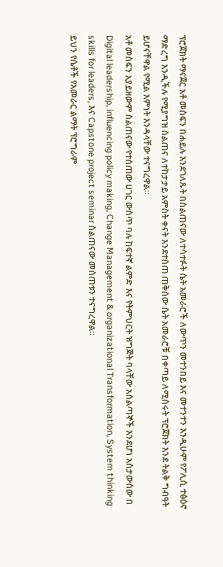ፕሮጀክት ማናጀር አቶ መስፍን በሐይሉ እንደገለጹት በስልጠናው ለተሳተፉት ሴት አመራሮች ለውጥን መተንበይ እና መተንተን እንዲሁም የፖሊሲ ተፅዕኖ ማድረግ እንዲችሉ የሚያግዝ ስልጠና ለተከታታይ አምስት ቀናት እንደተሰጠ ጠቅሰው ሴት አመራሮቹ በቀጣይ ለሚሰሩት ፕሮጀክት እንደ ትልቅ ግብዓት ይሆናቸዋል የሚል እምነት እንዳላቸው ተናግረዋል።
አቶ መስፍን አያይዘውም ስልጠናው የተሰጠው ሀገር ውስጥ ባሉ ከፍተኛ ልምድ እና የትምህርት ዝግጅት ባላቸው አሰልጣኞች እንደሆነ አስታውሰው በ Digital leadership, influencing policy making, Change Management & organizational Transformation, System thinking skills for leaders, እና Capstone project seminar ስልጠናው መሰጠቱን ተናግረዋል።
ይህን የሴቶች የአመራር ልማት ፕሮግራም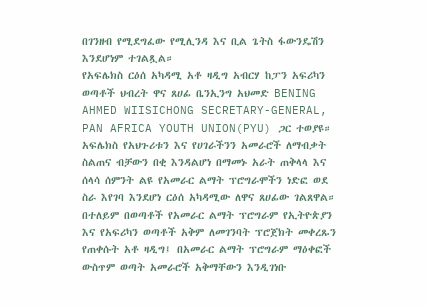በገንዘብ የሚደግፈው የሚሊንዳ እና ቢል ጌትስ ፋውንዴሽን እንደሆነም ተገልጿል።
የአፍሌክስ ርዕሰ አካዳሚ አቶ ዛዲግ አብርሃ ከፓን አፍሪካን ወጣቶች ህብረት ዋና ጸሀፊ ቤንኢንግ አህመድ BENING AHMED WIISICHONG SECRETARY-GENERAL, PAN AFRICA YOUTH UNION(PYU) ጋር ተወያዩ።
አፍሌክስ የአህጉሪቱን እና የሀገራችንን አመራሮች ለማብቃት ስልጠና ብቻውን በቂ እንዳልሆነ በማመኑ አራት ጠቅላላ እና ሰላሳ ሰምንት ልዩ የአመራር ልማት ፕሮግራሞችን ነድፎ ወደ ስራ እየገባ እንደሆነ ርዕሰ አካዳሚው ለዋና ጸሀፊው ገልጸዋል።
በተለይም በወጣቶች የአመራር ልማት ፕሮግራም የኢትዮጵያን እና የአፍሪካን ወጣቶች አቅም ለመገንባት ፕሮጀክት መቀረጹን የጠቀሱት አቶ ዛዲግ፤ በአመራር ልማት ፕሮግራም ማዕቀፎች ውስጥም ወጣት አመራሮች አቅማቸውን እንዲገነቡ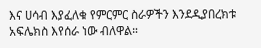እና ሀሳብ እያፈለቁ የምርምር ስራዎችን እንደዲያበረክቱ አፍሌክስ እየሰራ ነው ብለዋል።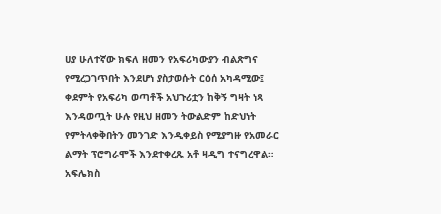ሀያ ሁለተኛው ክፍለ ዘመን የአፍሪካውያን ብልጽግና የሚረጋገጥበት እንደሆነ ያስታወሱት ርዕሰ አካዳሚው፤ ቀደምት የአፍሪካ ወጣቶች አህጉሪቷን ከቅኝ ግዛት ነጻ እንዳወጧት ሁሉ የዚህ ዘመን ትውልድም ከድህነት የምትላቀቅበትን መንገድ እንዲቀይስ የሚያግዙ የአመራር ልማት ፕሮግራሞች እንደተቀረጹ አቶ ዛዲግ ተናግረዋል።
አፍሌክስ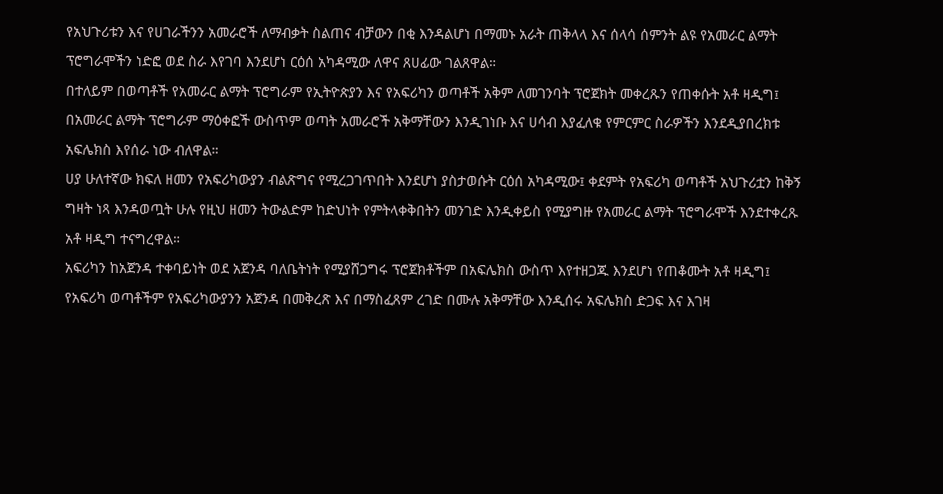የአህጉሪቱን እና የሀገራችንን አመራሮች ለማብቃት ስልጠና ብቻውን በቂ እንዳልሆነ በማመኑ አራት ጠቅላላ እና ሰላሳ ሰምንት ልዩ የአመራር ልማት ፕሮግራሞችን ነድፎ ወደ ስራ እየገባ እንደሆነ ርዕሰ አካዳሚው ለዋና ጸሀፊው ገልጸዋል።
በተለይም በወጣቶች የአመራር ልማት ፕሮግራም የኢትዮጵያን እና የአፍሪካን ወጣቶች አቅም ለመገንባት ፕሮጀክት መቀረጹን የጠቀሱት አቶ ዛዲግ፤ በአመራር ልማት ፕሮግራም ማዕቀፎች ውስጥም ወጣት አመራሮች አቅማቸውን እንዲገነቡ እና ሀሳብ እያፈለቁ የምርምር ስራዎችን እንደዲያበረክቱ አፍሌክስ እየሰራ ነው ብለዋል።
ሀያ ሁለተኛው ክፍለ ዘመን የአፍሪካውያን ብልጽግና የሚረጋገጥበት እንደሆነ ያስታወሱት ርዕሰ አካዳሚው፤ ቀደምት የአፍሪካ ወጣቶች አህጉሪቷን ከቅኝ ግዛት ነጻ እንዳወጧት ሁሉ የዚህ ዘመን ትውልድም ከድህነት የምትላቀቅበትን መንገድ እንዲቀይስ የሚያግዙ የአመራር ልማት ፕሮግራሞች እንደተቀረጹ አቶ ዛዲግ ተናግረዋል።
አፍሪካን ከአጀንዳ ተቀባይነት ወደ አጀንዳ ባለቤትነት የሚያሸጋግሩ ፕሮጀክቶችም በአፍሌክስ ውስጥ እየተዘጋጁ እንደሆነ የጠቆሙት አቶ ዛዲግ፤ የአፍሪካ ወጣቶችም የአፍሪካውያንን አጀንዳ በመቅረጽ እና በማስፈጸም ረገድ በሙሉ አቅማቸው እንዲሰሩ አፍሌክስ ድጋፍ እና እገዛ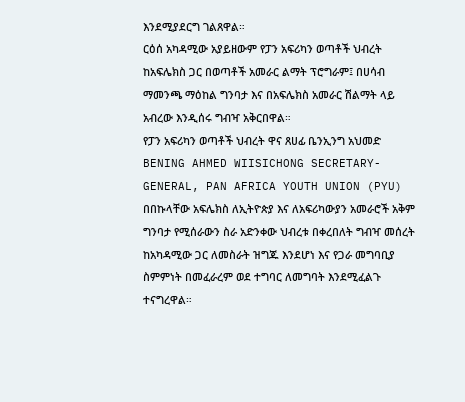እንደሚያደርግ ገልጸዋል።
ርዕሰ አካዳሚው አያይዘውም የፓን አፍሪካን ወጣቶች ህብረት ከአፍሌክስ ጋር በወጣቶች አመራር ልማት ፕሮግራም፤ በሀሳብ ማመንጫ ማዕከል ግንባታ እና በአፍሌክስ አመራር ሽልማት ላይ አብረው እንዲሰሩ ግብዣ አቅርበዋል።
የፓን አፍሪካን ወጣቶች ህብረት ዋና ጸሀፊ ቤንኢንግ አህመድ BENING AHMED WIISICHONG SECRETARY-GENERAL, PAN AFRICA YOUTH UNION (PYU) በበኩላቸው አፍሌክስ ለኢትዮጵያ እና ለአፍሪካውያን አመራሮች አቅም ግንባታ የሚሰራውን ስራ አድንቀው ህብረቱ በቀረበለት ግብዣ መሰረት ከአካዳሚው ጋር ለመስራት ዝግጁ እንደሆነ እና የጋራ መግባቢያ ስምምነት በመፈራረም ወደ ተግባር ለመግባት እንደሚፈልጉ ተናግረዋል።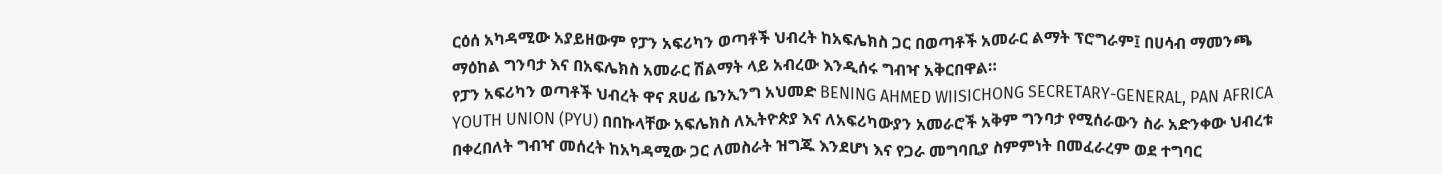ርዕሰ አካዳሚው አያይዘውም የፓን አፍሪካን ወጣቶች ህብረት ከአፍሌክስ ጋር በወጣቶች አመራር ልማት ፕሮግራም፤ በሀሳብ ማመንጫ ማዕከል ግንባታ እና በአፍሌክስ አመራር ሽልማት ላይ አብረው እንዲሰሩ ግብዣ አቅርበዋል።
የፓን አፍሪካን ወጣቶች ህብረት ዋና ጸሀፊ ቤንኢንግ አህመድ BENING AHMED WIISICHONG SECRETARY-GENERAL, PAN AFRICA YOUTH UNION (PYU) በበኩላቸው አፍሌክስ ለኢትዮጵያ እና ለአፍሪካውያን አመራሮች አቅም ግንባታ የሚሰራውን ስራ አድንቀው ህብረቱ በቀረበለት ግብዣ መሰረት ከአካዳሚው ጋር ለመስራት ዝግጁ እንደሆነ እና የጋራ መግባቢያ ስምምነት በመፈራረም ወደ ተግባር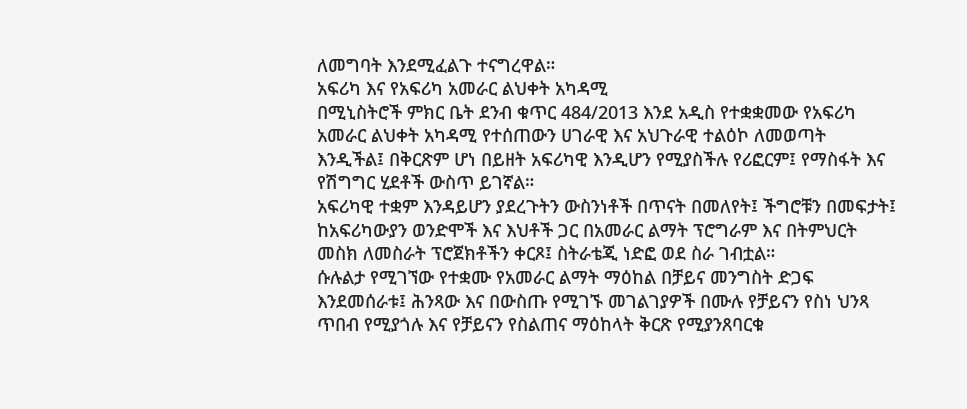ለመግባት እንደሚፈልጉ ተናግረዋል።
አፍሪካ እና የአፍሪካ አመራር ልህቀት አካዳሚ
በሚኒስትሮች ምክር ቤት ደንብ ቁጥር 484/2013 እንደ አዲስ የተቋቋመው የአፍሪካ አመራር ልህቀት አካዳሚ የተሰጠውን ሀገራዊ እና አህጉራዊ ተልዕኮ ለመወጣት እንዲችል፤ በቅርጽም ሆነ በይዘት አፍሪካዊ እንዲሆን የሚያስችሉ የሪፎርም፤ የማስፋት እና የሽግግር ሂደቶች ውስጥ ይገኛል።
አፍሪካዊ ተቋም እንዳይሆን ያደረጉትን ውስንነቶች በጥናት በመለየት፤ ችግሮቹን በመፍታት፤ ከአፍሪካውያን ወንድሞች እና እህቶች ጋር በአመራር ልማት ፕሮግራም እና በትምህርት መስክ ለመስራት ፕሮጀክቶችን ቀርጾ፤ ስትራቴጂ ነድፎ ወደ ስራ ገብቷል።
ሱሉልታ የሚገኘው የተቋሙ የአመራር ልማት ማዕከል በቻይና መንግስት ድጋፍ እንደመሰራቱ፤ ሕንጻው እና በውስጡ የሚገኙ መገልገያዎች በሙሉ የቻይናን የስነ ህንጻ ጥበብ የሚያጎሉ እና የቻይናን የስልጠና ማዕከላት ቅርጽ የሚያንጸባርቁ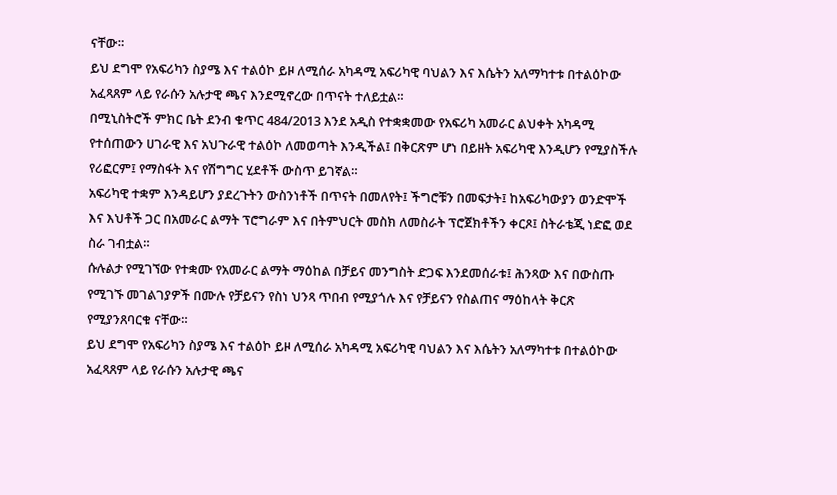ናቸው።
ይህ ደግሞ የአፍሪካን ስያሜ እና ተልዕኮ ይዞ ለሚሰራ አካዳሚ አፍሪካዊ ባህልን እና እሴትን አለማካተቱ በተልዕኮው አፈጻጸም ላይ የራሱን አሉታዊ ጫና እንደሚኖረው በጥናት ተለይቷል።
በሚኒስትሮች ምክር ቤት ደንብ ቁጥር 484/2013 እንደ አዲስ የተቋቋመው የአፍሪካ አመራር ልህቀት አካዳሚ የተሰጠውን ሀገራዊ እና አህጉራዊ ተልዕኮ ለመወጣት እንዲችል፤ በቅርጽም ሆነ በይዘት አፍሪካዊ እንዲሆን የሚያስችሉ የሪፎርም፤ የማስፋት እና የሽግግር ሂደቶች ውስጥ ይገኛል።
አፍሪካዊ ተቋም እንዳይሆን ያደረጉትን ውስንነቶች በጥናት በመለየት፤ ችግሮቹን በመፍታት፤ ከአፍሪካውያን ወንድሞች እና እህቶች ጋር በአመራር ልማት ፕሮግራም እና በትምህርት መስክ ለመስራት ፕሮጀክቶችን ቀርጾ፤ ስትራቴጂ ነድፎ ወደ ስራ ገብቷል።
ሱሉልታ የሚገኘው የተቋሙ የአመራር ልማት ማዕከል በቻይና መንግስት ድጋፍ እንደመሰራቱ፤ ሕንጻው እና በውስጡ የሚገኙ መገልገያዎች በሙሉ የቻይናን የስነ ህንጻ ጥበብ የሚያጎሉ እና የቻይናን የስልጠና ማዕከላት ቅርጽ የሚያንጸባርቁ ናቸው።
ይህ ደግሞ የአፍሪካን ስያሜ እና ተልዕኮ ይዞ ለሚሰራ አካዳሚ አፍሪካዊ ባህልን እና እሴትን አለማካተቱ በተልዕኮው አፈጻጸም ላይ የራሱን አሉታዊ ጫና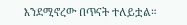እንደሚኖረው በጥናት ተለይቷል።